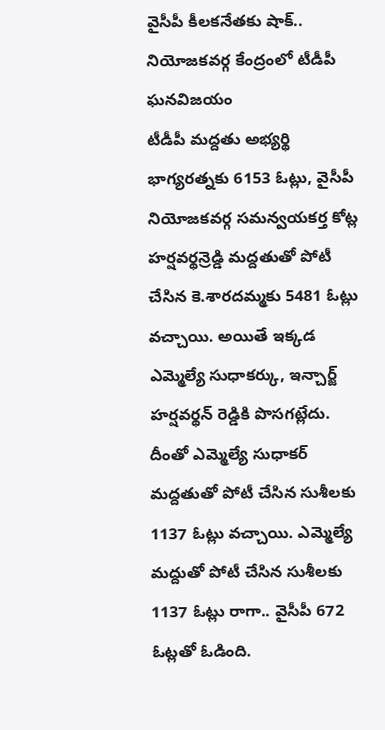వైసీపీ కీలకనేతకు షాక్.. నియోజకవర్గ కేంద్రంలో టీడీపీ ఘనవిజయం
టీడీపీ మద్దతు అభ్యర్థి భాగ్యరత్నకు 6153 ఓట్లు, వైసీపీ నియోజకవర్గ సమన్వయకర్త కోట్ల హర్షవర్థన్రెడ్డి మద్దతుతో పోటీ చేసిన కె.శారదమ్మకు 5481 ఓట్లు వచ్చాయి. అయితే ఇక్కడ ఎమ్మెల్యే సుధాకర్కు, ఇన్చార్జ్ హర్షవర్థన్ రెడ్డికి పొసగట్లేదు. దీంతో ఎమ్మెల్యే సుధాకర్ మద్దతుతో పోటీ చేసిన సుశీలకు 1137 ఓట్లు వచ్చాయి. ఎమ్మెల్యే మద్దుతో పోటీ చేసిన సుశీలకు 1137 ఓట్లు రాగా.. వైసీపీ 672 ఓట్లతో ఓడింది.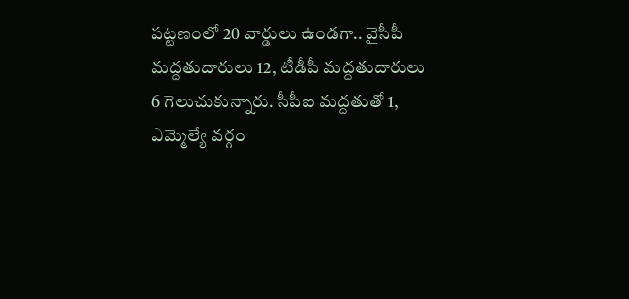పట్టణంలో 20 వార్డులు ఉండగా.. వైసీపీ మద్దతుదారులు 12, టీడీపీ మద్దతుదారులు 6 గెలుచుకున్నారు. సీపీఐ మద్దతుతో 1, ఎమ్మెల్యే వర్గం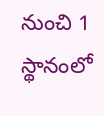నుంచి 1 స్థానంలో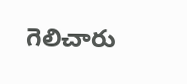గెలిచారు